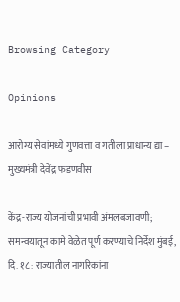Browsing Category

Opinions

आरोग्य सेवांमध्ये गुणवत्ता व गतीला प्राधान्य द्या – मुख्यमंत्री देवेंद्र फडणवीस

केंद्र-राज्य योजनांची प्रभावी अंमलबजावणी; समन्वयातून कामे वेळेत पूर्ण करण्याचे निर्देश मुंबई, दि. १८ : राज्यातील नागरिकांना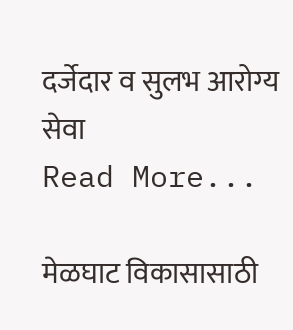दर्जेदार व सुलभ आरोग्य सेवा
Read More...

मेळघाट विकासासाठी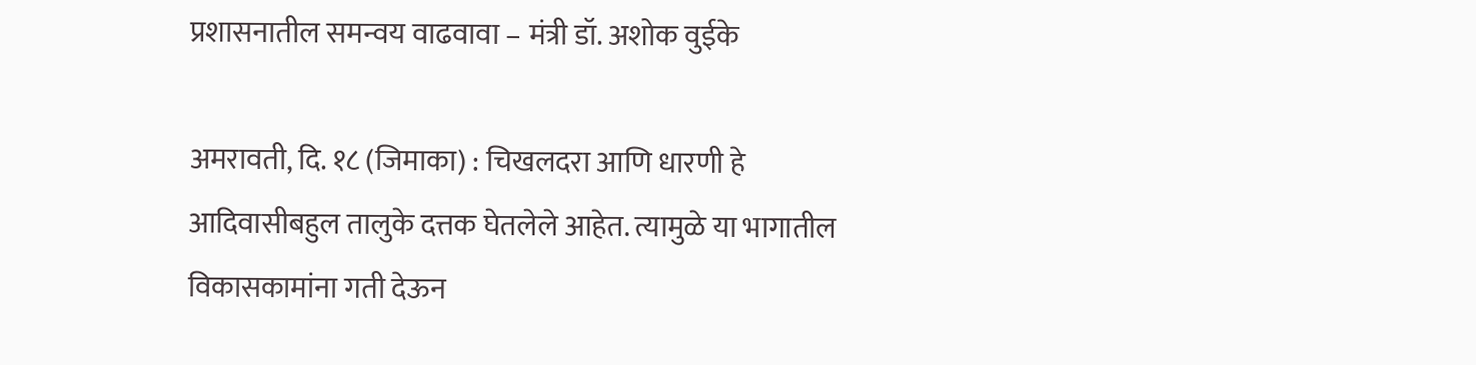प्रशासनातील समन्वय वाढवावा – मंत्री डॉ. अशोक वुईके

अमरावती, दि. १८ (जिमाका) : चिखलदरा आणि धारणी हे आदिवासीबहुल तालुके दत्तक घेतलेले आहेत. त्यामुळे या भागातील विकासकामांना गती देऊन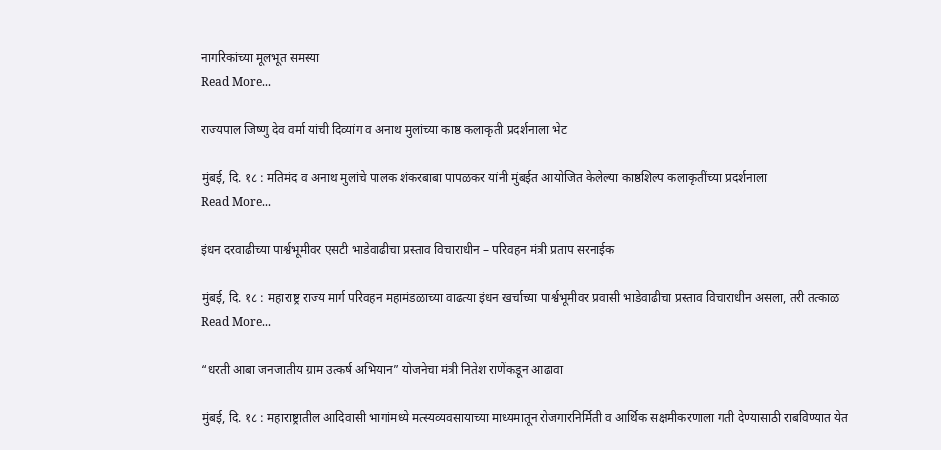नागरिकांच्या मूलभूत समस्या
Read More...

राज्यपाल जिष्णु देव वर्मा यांची दिव्यांग व अनाथ मुलांच्या काष्ठ कलाकृती प्रदर्शनाला भेट

मुंबई, दि. १८ : मतिमंद व अनाथ मुलांचे पालक शंकरबाबा पापळकर यांनी मुंबईत आयोजित केलेल्या काष्ठशिल्प कलाकृतींच्या प्रदर्शनाला
Read More...

इंधन दरवाढीच्या पार्श्वभूमीवर एसटी भाडेवाढीचा प्रस्ताव विचाराधीन – परिवहन मंत्री प्रताप सरनाईक

मुंबई, दि. १८ : महाराष्ट्र राज्य मार्ग परिवहन महामंडळाच्या वाढत्या इंधन खर्चाच्या पार्श्वभूमीवर प्रवासी भाडेवाढीचा प्रस्ताव विचाराधीन असला, तरी तत्काळ
Read More...

“धरती आबा जनजातीय ग्राम उत्कर्ष अभियान” योजनेचा मंत्री नितेश राणेंकडून आढावा

मुंबई, दि. १८ : महाराष्ट्रातील आदिवासी भागांमध्ये मत्स्यव्यवसायाच्या माध्यमातून रोजगारनिर्मिती व आर्थिक सक्षमीकरणाला गती देण्यासाठी राबविण्यात येत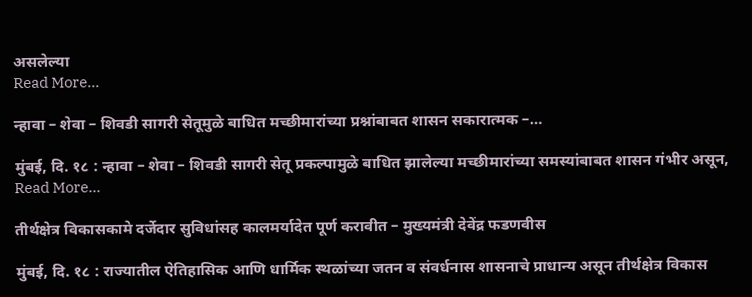असलेल्या
Read More...

न्हावा – शेवा – शिवडी सागरी सेतूमुळे बाधित मच्छीमारांच्या प्रश्नांबाबत शासन सकारात्मक –…

मुंबई, दि. १८ : न्हावा – शेवा – शिवडी सागरी सेतू प्रकल्पामुळे बाधित झालेल्या मच्छीमारांच्या समस्यांबाबत शासन गंभीर असून,
Read More...

तीर्थक्षेत्र विकासकामे दर्जेदार सुविधांसह कालमर्यादेत पूर्ण करावीत – मुख्यमंत्री देवेंद्र फडणवीस

मुंबई, दि. १८ : राज्यातील ऐतिहासिक आणि धार्मिक स्थळांच्या जतन व संवर्धनास शासनाचे प्राधान्य असून तीर्थक्षेत्र विकास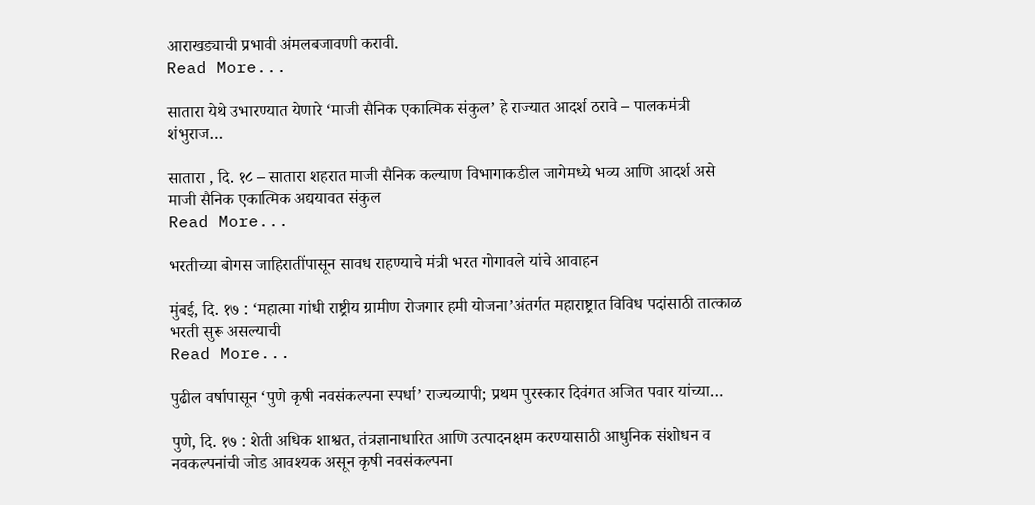आराखड्याची प्रभावी अंमलबजावणी करावी.
Read More...

सातारा येथे उभारण्यात येणारे ‘माजी सैनिक एकात्मिक संकुल’ हे राज्यात आदर्श ठरावे – पालकमंत्री शंभुराज…

सातारा , दि. १८ – सातारा शहरात माजी सैनिक कल्याण विभागाकडील जागेमध्ये भव्य आणि आदर्श असे माजी सैनिक एकात्मिक अद्ययावत संकुल
Read More...

भरतीच्या बोगस जाहिरातींपासून सावध राहण्याचे मंत्री भरत गोगावले यांचे आवाहन

मुंबई, दि. १७ : ‘महात्मा गांधी राष्ट्रीय ग्रामीण रोजगार हमी योजना’अंतर्गत महाराष्ट्रात विविध पदांसाठी तात्काळ भरती सुरू असल्याची
Read More...

पुढील वर्षापासून ‘पुणे कृषी नवसंकल्पना स्पर्धा’ राज्यव्यापी; प्रथम पुरस्कार दिवंगत अजित पवार यांच्या…

पुणे, दि. १७ : शेती अधिक शाश्वत, तंत्रज्ञानाधारित आणि उत्पादनक्षम करण्यासाठी आधुनिक संशोधन व नवकल्पनांची जोड आवश्यक असून कृषी नवसंकल्पना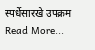स्पर्धेसारखे उपक्रम
Read More...